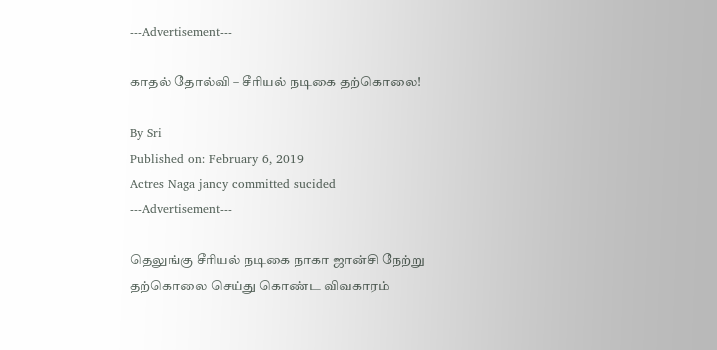---Advertisement---

காதல் தோல்வி – சீரியல் நடிகை தற்கொலை!

By Sri
Published on: February 6, 2019
Actres Naga jancy committed sucided
---Advertisement---

தெலுங்கு சீரியல் நடிகை நாகா ஜான்சி நேற்று தற்கொலை செய்து கொண்ட விவகாரம்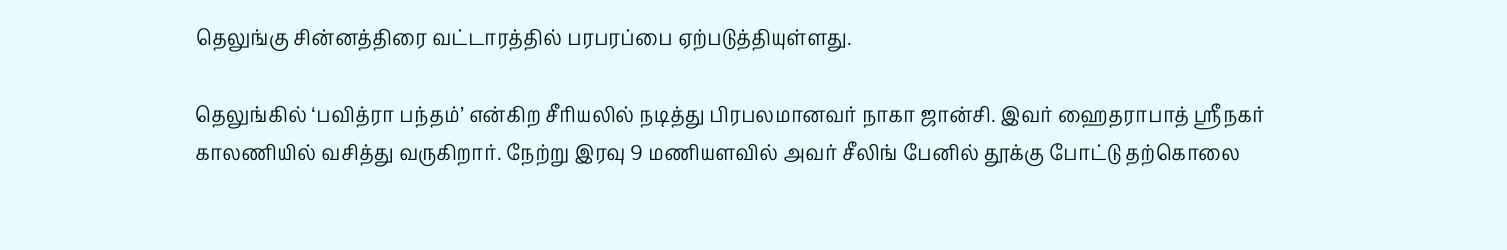தெலுங்கு சின்னத்திரை வட்டாரத்தில் பரபரப்பை ஏற்படுத்தியுள்ளது.

தெலுங்கில் ‘பவித்ரா பந்தம்’ என்கிற சீரியலில் நடித்து பிரபலமானவர் நாகா ஜான்சி. இவர் ஹைதராபாத் ஸ்ரீநகர் காலணியில் வசித்து வருகிறார். நேற்று இரவு 9 மணியளவில் அவர் சீலிங் பேனில் தூக்கு போட்டு தற்கொலை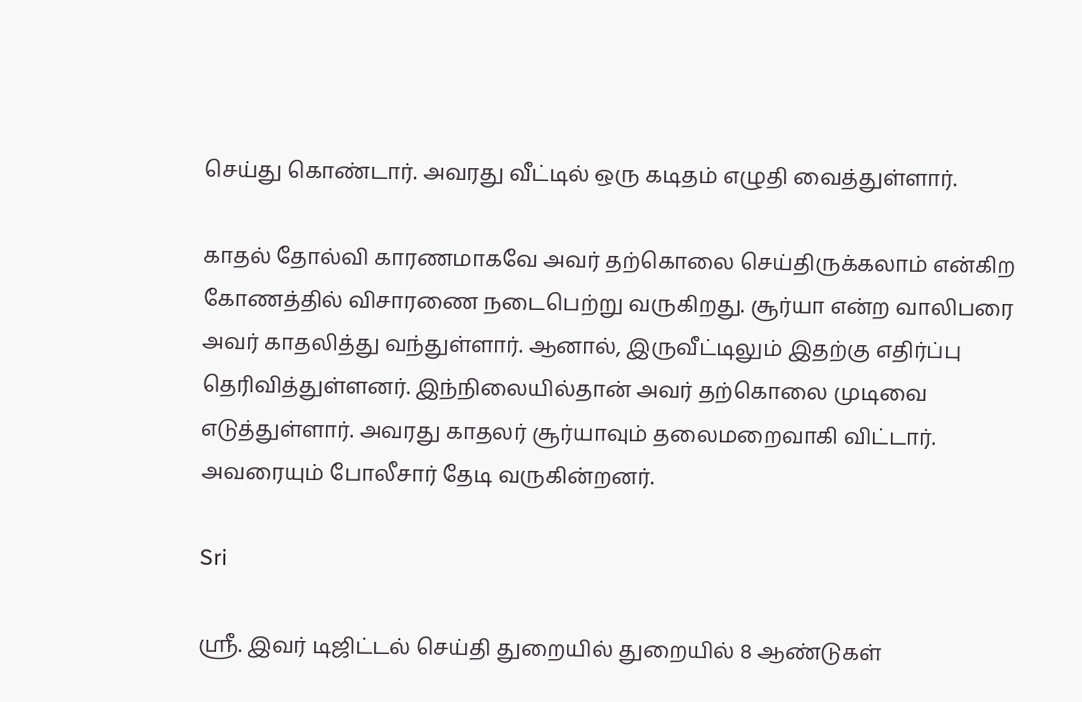செய்து கொண்டார். அவரது வீட்டில் ஒரு கடிதம் எழுதி வைத்துள்ளார்.

காதல் தோல்வி காரணமாகவே அவர் தற்கொலை செய்திருக்கலாம் என்கிற கோணத்தில் விசாரணை நடைபெற்று வருகிறது. சூர்யா என்ற வாலிபரை அவர் காதலித்து வந்துள்ளார். ஆனால், இருவீட்டிலும் இதற்கு எதிர்ப்பு தெரிவித்துள்ளனர். இந்நிலையில்தான் அவர் தற்கொலை முடிவை எடுத்துள்ளார். அவரது காதலர் சூர்யாவும் தலைமறைவாகி விட்டார். அவரையும் போலீசார் தேடி வருகின்றனர்.

Sri

ஸ்ரீ. இவர் டிஜிட்டல் செய்தி துறையில் துறையில் 8 ஆண்டுகள்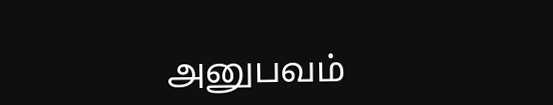அனுபவம்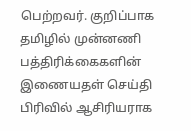பெற்றவர். குறிப்பாக தமிழில் முன்னணி பத்திரிக்கைகளின் இணையதள் செய்தி பிரிவில் ஆசிரியராக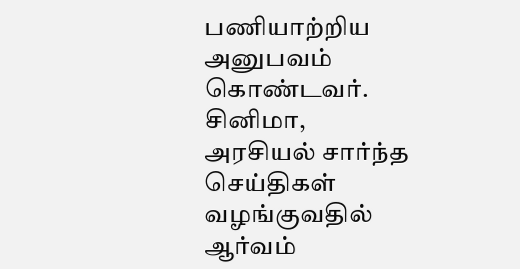பணியாற்றிய அனுபவம் கொண்டவர். சினிமா, அரசியல் சார்ந்த செய்திகள் வழங்குவதில் ஆர்வம்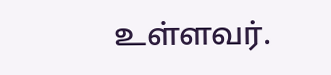உள்ளவர்.